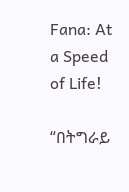Fana: At a Speed of Life!

“በትግራይ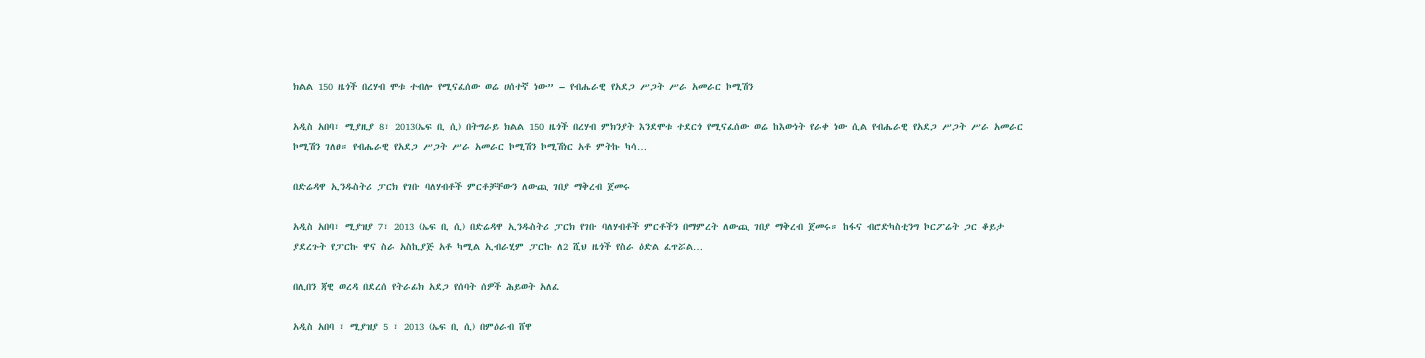ክልል 150 ዜጎች በረሃብ ሞቱ ተብሎ የሚናፈሰው ወሬ ሀሰተኛ ነው” – የብሔራዊ የአደጋ ሥጋት ሥራ አመራር ኮሚሽን

አዲስ አበባ፣ ሚያዚያ 8፣ 2013(ኤፍ ቢ ሲ) በትግራይ ክልል 150 ዜጎች በረሃብ ምክንያት እንደሞቱ ተደርጎ የሚናፈሰው ወሬ ከእውነት የራቀ ነው ሲል የብሔራዊ የአደጋ ሥጋት ሥራ አመራር ኮሚሽን ገለፀ። የብሔራዊ የአደጋ ሥጋት ሥራ አመራር ኮሚሽን ኮሚሽነር አቶ ምትኩ ካሳ…

በድሬዳዋ ኢንዱስትሪ ፓርክ የገቡ ባለሃብቶች ምርቶቻቸውን ለውጪ ገበያ ማቅረብ ጀመሩ

አዲስ አበባ፣ ሚያዝያ 7፣ 2013 (ኤፍ ቢ ሲ) በድሬዳዋ ኢንዱስትሪ ፓርክ የገቡ ባለሃብቶች ምርቶችን በማምረት ለውጪ ገበያ ማቅረብ ጀመሩ። ከፋና ብሮድካስቲንግ ኮርፖሬት ጋር ቆይታ ያደረጉት የፓርኩ ዋና ስራ አስኪያጅ አቶ ካሚል ኢብራሂም ፓርኩ ለ2 ሺህ ዜጎች የስራ ዕድል ፈጥሯል…

በሊበን ጃዊ ወረዳ በደረሰ የትራፊክ አደጋ የሰባት ሰዎች ሕይወት አለፈ

አዲስ አበባ ፣ ሚያዝያ 5 ፣ 2013 (ኤፍ ቢ ሲ) በምዕራብ ሸዋ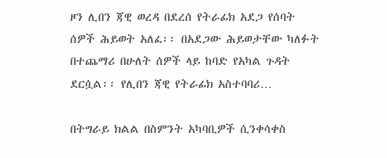ዞን ሊበን ጃዊ ወረዳ በደረሰ የትራፊክ አደጋ የሰባት ሰዎች ሕይወት አለፈ፡፡ በአደጋው ሕይወታቸው ካለፉት በተጨማሪ በሁለት ሰዎች ላይ ከባድ የአካል ጉዳት ደርሷል፡፡ የሊበን ጃዊ የትራፊክ አስተባባሪ…

በትግራይ ክልል በስምንት አካባቢዎች ሲንቀሳቀስ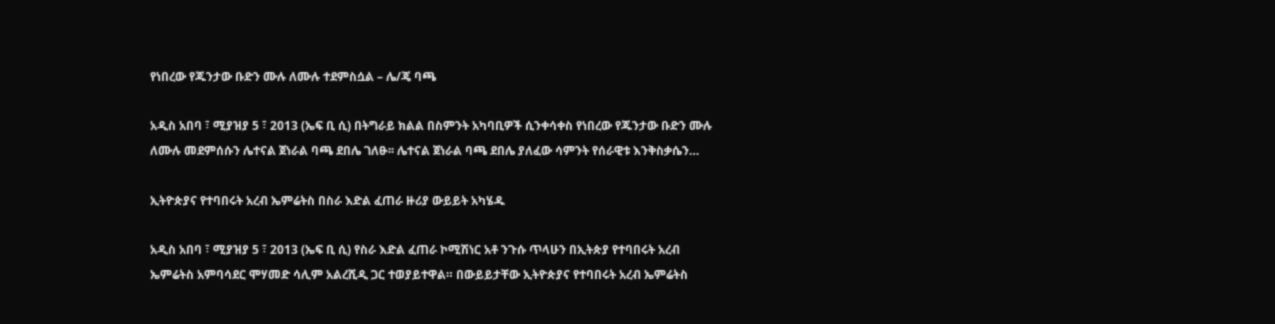የነበረው የጁንታው ቡድን ሙሉ ለሙሉ ተደምስሷል – ሌ/ጄ ባጫ

አዲስ አበባ ፣ ሚያዝያ 5 ፣ 2013 (ኤፍ ቢ ሲ) በትግራይ ክልል በስምንት አካባቢዎች ሲንቀሳቀስ የነበረው የጁንታው ቡድን ሙሉ ለሙሉ መደምሰሱን ሌተናል ጀነራል ባጫ ደበሌ ገለፁ፡፡ ሌተናል ጀነራል ባጫ ደበሌ ያለፈው ሳምንት የሰራዊቱ እንቅስቃሴን…

ኢትዮጵያና የተባበሩት አረብ ኤምሬትስ በስራ እድል ፈጠራ ዙሪያ ውይይት አካሄዱ

አዲስ አበባ ፣ ሚያዝያ 5 ፣ 2013 (ኤፍ ቢ ሲ) የስራ እድል ፈጠራ ኮሚሽነር አቶ ንጉሱ ጥላሁን በኢትጵያ የተባበሩት አረብ ኤምሬትስ አምባሳደር ሞሃመድ ሳሊም አልረሺዲ ጋር ተወያይተዋል። በውይይታቸው ኢትዮጵያና የተባበሩት አረብ ኤምሬትስ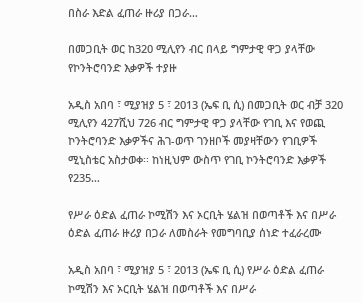በስራ እድል ፈጠራ ዙሪያ በጋራ…

በመጋቢት ወር ከ320 ሚሊየን ብር በላይ ግምታዊ ዋጋ ያላቸው የኮንትሮባንድ እቃዎች ተያዙ

አዲስ አበባ ፣ ሚያዝያ 5 ፣ 2013 (ኤፍ ቢ ሲ) በመጋቢት ወር ብቻ 320 ሚሊየን 427ሺህ 726 ብር ግምታዊ ዋጋ ያላቸው የገቢ እና የወጪ ኮንትሮባንድ እቃዎችና ሕገ-ወጥ ገንዘቦች መያዛቸውን የገቢዎች ሚኒስቴር አስታወቀ፡፡ ከነዚህም ውስጥ የገቢ ኮንትሮባንድ እቃዎች የ235…

የሥራ ዕድል ፈጠራ ኮሚሽን እና ኦርቢት ሄልዝ በወጣቶች እና በሥራ ዕድል ፈጠራ ዙሪያ በጋራ ለመስራት የመግባቢያ ሰነድ ተፈራረሙ

አዲስ አበባ ፣ ሚያዝያ 5 ፣ 2013 (ኤፍ ቢ ሲ) የሥራ ዕድል ፈጠራ ኮሚሽን እና ኦርቢት ሄልዝ በወጣቶች እና በሥራ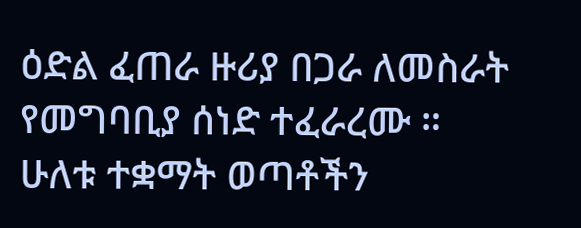ዕድል ፈጠራ ዙሪያ በጋራ ለመስራት የመግባቢያ ሰነድ ተፈራረሙ ። ሁለቱ ተቋማት ወጣቶችን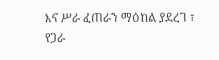እና ሥራ ፈጠራን ማዕከል ያደረገ ፣ የጋራ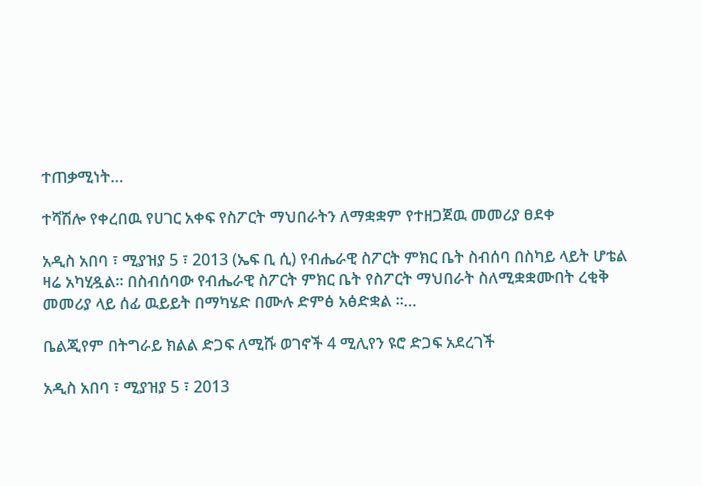ተጠቃሚነት…

ተሻሽሎ የቀረበዉ የሀገር አቀፍ የስፖርት ማህበራትን ለማቋቋም የተዘጋጀዉ መመሪያ ፀደቀ

አዲስ አበባ ፣ ሚያዝያ 5 ፣ 2013 (ኤፍ ቢ ሲ) የብሔራዊ ስፖርት ምክር ቤት ስብሰባ በስካይ ላይት ሆቴል ዛሬ አካሂዷል፡፡ በስብሰባው የብሔራዊ ስፖርት ምክር ቤት የስፖርት ማህበራት ስለሚቋቋሙበት ረቂቅ መመሪያ ላይ ሰፊ ዉይይት በማካሄድ በሙሉ ድምፅ አፅድቋል ።…

ቤልጂየም በትግራይ ክልል ድጋፍ ለሚሹ ወገኖች 4 ሚሊየን ዩሮ ድጋፍ አደረገች

አዲስ አበባ ፣ ሚያዝያ 5 ፣ 2013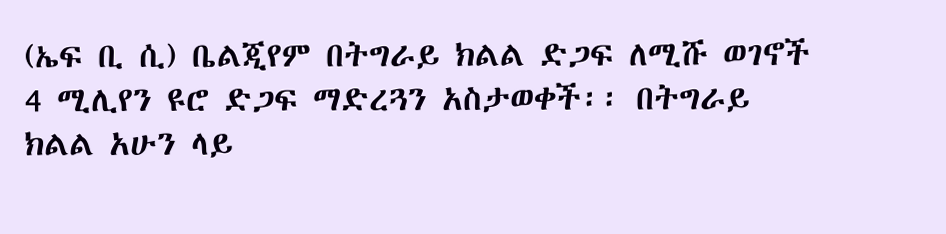(ኤፍ ቢ ሲ) ቤልጂየም በትግራይ ክልል ድጋፍ ለሚሹ ወገኖች 4 ሚሊየን ዩሮ ድጋፍ ማድረጓን አስታወቀች፡፡ በትግራይ ክልል አሁን ላይ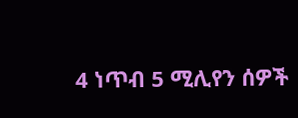4 ነጥብ 5 ሚሊየን ሰዎች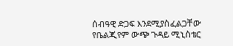ሰብዓዊ ድጋፍ እንደሚያስፈልጋቸው የቤልጂየም ውጭ ጉዳይ ሚኒስቴር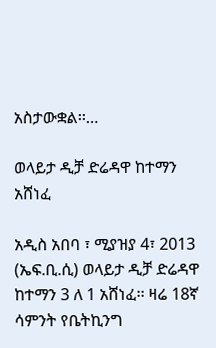አስታውቋል፡፡…

ወላይታ ዲቻ ድሬዳዋ ከተማን አሸነፈ

አዲስ አበባ ፣ ሚያዝያ 4፣ 2013 (ኤፍ.ቢ.ሲ) ወላይታ ዲቻ ድሬዳዋ ከተማን 3 ለ 1 አሸነፈ፡፡ ዛሬ 18ኛ ሳምንት የቤትኪንግ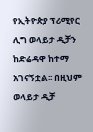የኢትዮጵያ ፕሪሚየር ሊግ ወላይታ ዲቻን ከድሬዳዋ ከተማ አገናኝቷል፡፡ በዚህም ወላይታ ዲቻ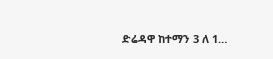ድሬዳዋ ከተማን 3 ለ 1…